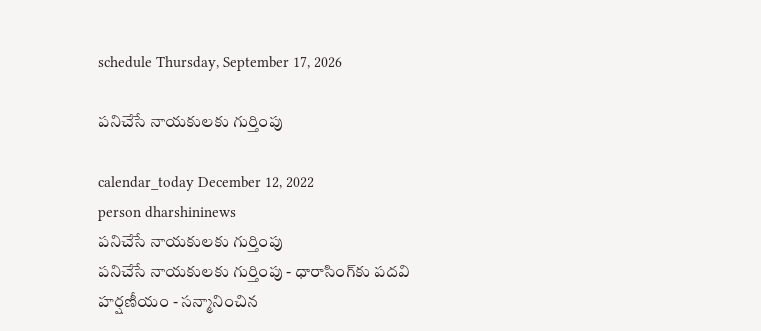schedule Thursday, September 17, 2026

పనిచేసే నాయకులకు గుర్తింపు

calendar_today December 12, 2022
person dharshininews
పనిచేసే నాయకులకు గుర్తింపు
పనిచేసే నాయకులకు గుర్తింపు - ధారాసింగ్‌కు పదవి హర్షణీయం - సన్మానించిన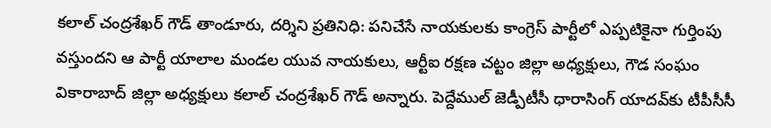కలాల్ చంద్రశేఖర్ గౌడ్ తాండూరు, దర్శిని ప్రతినిధి: పనిచేసే నాయకులకు కాంగ్రెస్‌ పార్టీలో ఎప్పటికైనా గుర్తింపు వస్తుందని ఆ పార్టీ యాలాల మండల యువ నాయకులు, ఆర్టీఐ రక్షణ చట్టం జిల్లా అధ్యక్షులు, గౌడ సంఘం వికారాబాద్‌ జిల్లా అధ్యక్షులు కలాల్ చంద్రశేఖర్ గౌడ్ అన్నారు. పెద్దేముల్ జెడ్పీటీసీ ధారాసింగ్ యాదవ్‌కు టీపీసీసీ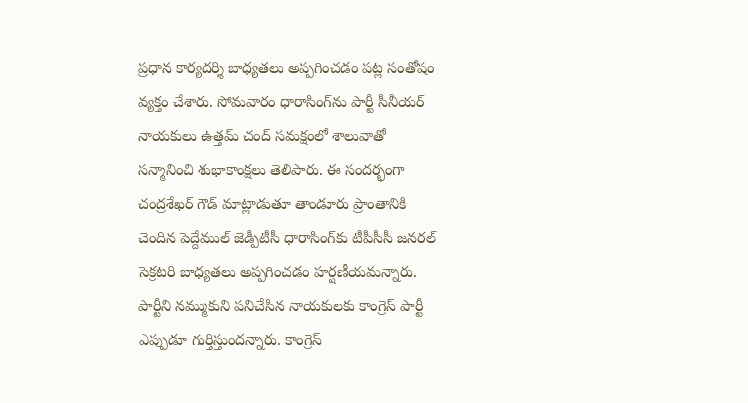ప్రధాన కార్యదర్శి బాధ్యతలు అప్పగించడం పట్ల సంతోషం వ్యక్తం చేశారు. సోమవారం ధారాసింగ్‌ను పార్టీ సీనీయర్ నాయకులు ఉత్తమ్ చంద్ సమక్షంలో శాలువాతో సన్మానించి శుభాకాంక్షలు తెలిపారు. ఈ సందర్భంగా చంద్రశేఖర్ గౌడ్ మాట్లాడుతూ తాండూరు ప్రాంతానికి చెందిన పెద్దేముల్ జెడ్పీటీసీ ధారాసింగ్‌కు టీపీసీసీ జనరల్ సెక్రటరి బాధ్యతలు అప్పగించడం హర్షణీయమన్నారు. పార్టీని నమ్ముకుని పనిచేసిన నాయకులకు కాంగ్రెస్ పార్టీ ఎప్పుడూ గుర్తిస్తుందన్నారు. కాంగ్రెస్‌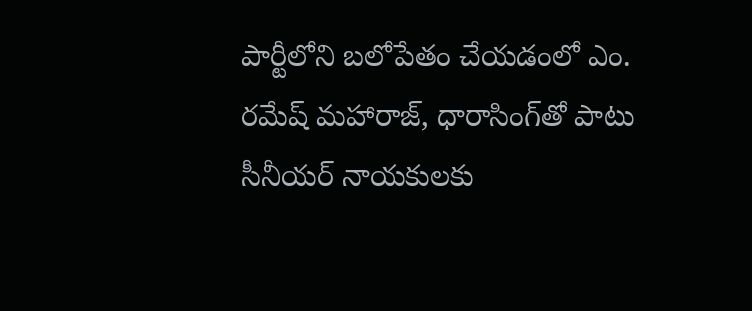పార్టీలోని బలోపేతం చేయడంలో ఎం. రమేష్‌ మహారాజ్, ధారాసింగ్‌తో పాటు సీనీయర్ నాయకులకు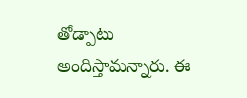తోడ్పాటు అందిస్తామన్నారు. ఈ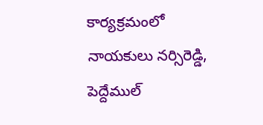కార్యక్రమంలో నాయకులు నర్సిరెడ్డి, పెద్దేముల్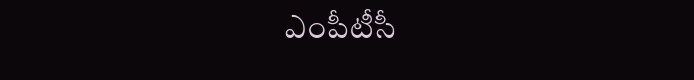ఎంపీటీసీ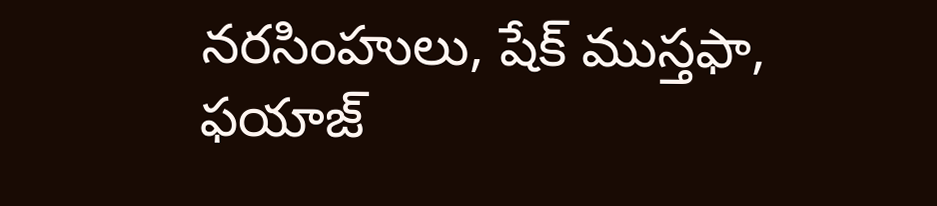నరసింహులు, షేక్ ముస్తఫా, ఫయాజ్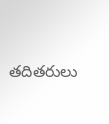తదితరులు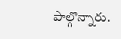పాల్గొన్నారు.